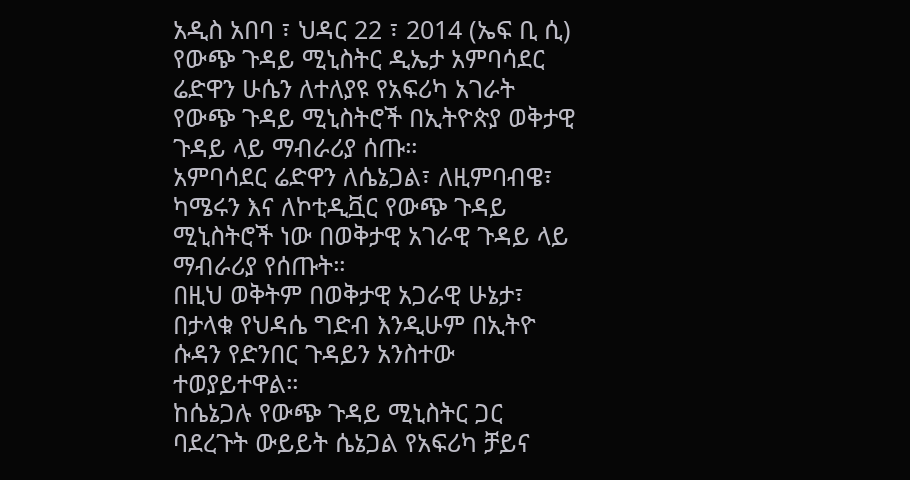አዲስ አበባ ፣ ህዳር 22 ፣ 2014 (ኤፍ ቢ ሲ) የውጭ ጉዳይ ሚኒስትር ዲኤታ አምባሳደር ሬድዋን ሁሴን ለተለያዩ የአፍሪካ አገራት የውጭ ጉዳይ ሚኒስትሮች በኢትዮጵያ ወቅታዊ ጉዳይ ላይ ማብራሪያ ሰጡ።
አምባሳደር ሬድዋን ለሴኔጋል፣ ለዚምባብዌ፣ ካሜሩን እና ለኮቲዲቯር የውጭ ጉዳይ ሚኒስትሮች ነው በወቅታዊ አገራዊ ጉዳይ ላይ ማብራሪያ የሰጡት።
በዚህ ወቅትም በወቅታዊ አጋራዊ ሁኔታ፣ በታላቁ የህዳሴ ግድብ እንዲሁም በኢትዮ ሱዳን የድንበር ጉዳይን አንስተው ተወያይተዋል።
ከሴኔጋሉ የውጭ ጉዳይ ሚኒስትር ጋር ባደረጉት ውይይት ሴኔጋል የአፍሪካ ቻይና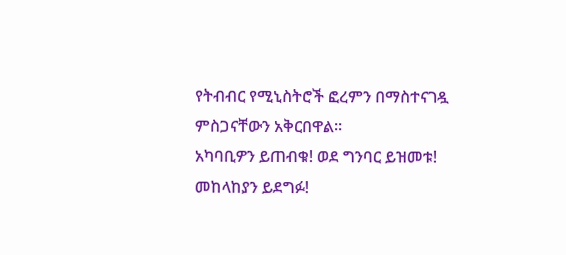የትብብር የሚኒስትሮች ፎረምን በማስተናገዷ ምስጋናቸውን አቅርበዋል።
አካባቢዎን ይጠብቁ! ወደ ግንባር ይዝመቱ! መከላከያን ይደግፉ!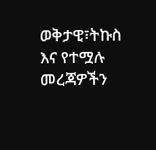ወቅታዊ፣ትኩስ እና የተሟሉ መረጃዎችን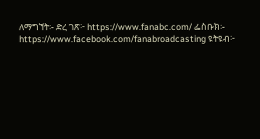ለማግኘት፡- ድረ ገጽ፦ https://www.fanabc.com/ ፌስቡክ፡- https://www.facebook.com/fanabroadcasting ዩትዩብ፦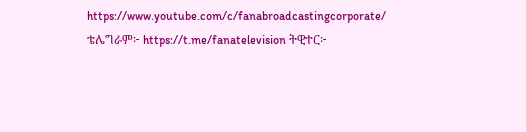https://www.youtube.com/c/fanabroadcastingcorporate/ ቴሌግራም፦ https://t.me/fanatelevision ትዊተር፦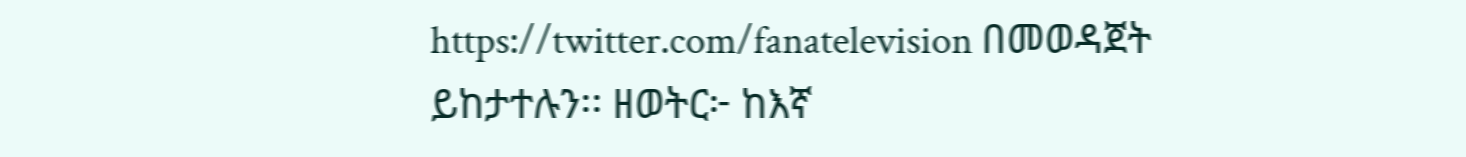https://twitter.com/fanatelevision በመወዳጀት ይከታተሉን፡፡ ዘወትር፦ ከእኛ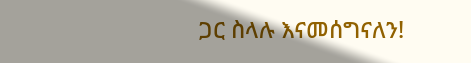ጋር ስላሉ እናመሰግናለን!